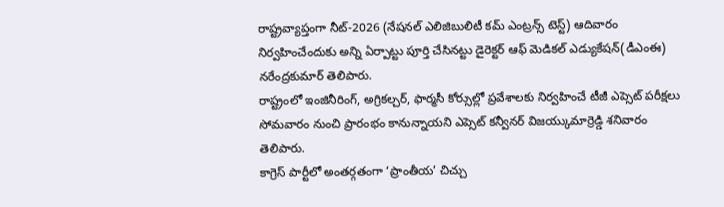రాష్ట్రవ్యాప్తంగా నీట్-2026 (నేషనల్ ఎలిజిబులిటీ కమ్ ఎంట్రన్స్ టెస్ట్) ఆదివారం నిర్వహించేందుకు అన్ని ఏర్పాట్టు పూర్తి చేసినట్టు డైరెక్టర్ ఆఫ్ మెడికల్ ఎడ్యుకేషన్(డీఎంఈ) నరేంద్రకుమార్ తెలిపారు.
రాష్ట్రంలో ఇంజినీరింగ్, అగ్రికల్చర్, ఫార్మసీ కోర్సుల్లో ప్రవేశాలకు నిర్వహించే టీజీ ఎప్సెట్ పరీక్షలు సోమవారం నుంచి ప్రారంభం కానున్నాయని ఎప్సెట్ కన్వీనర్ విజయ్కుమార్రెడ్డి శనివారం తెలిపారు.
కాగ్రెస్ పార్టీలో అంతర్గతంగా ‘ప్రాంతీయ’ చిచ్చు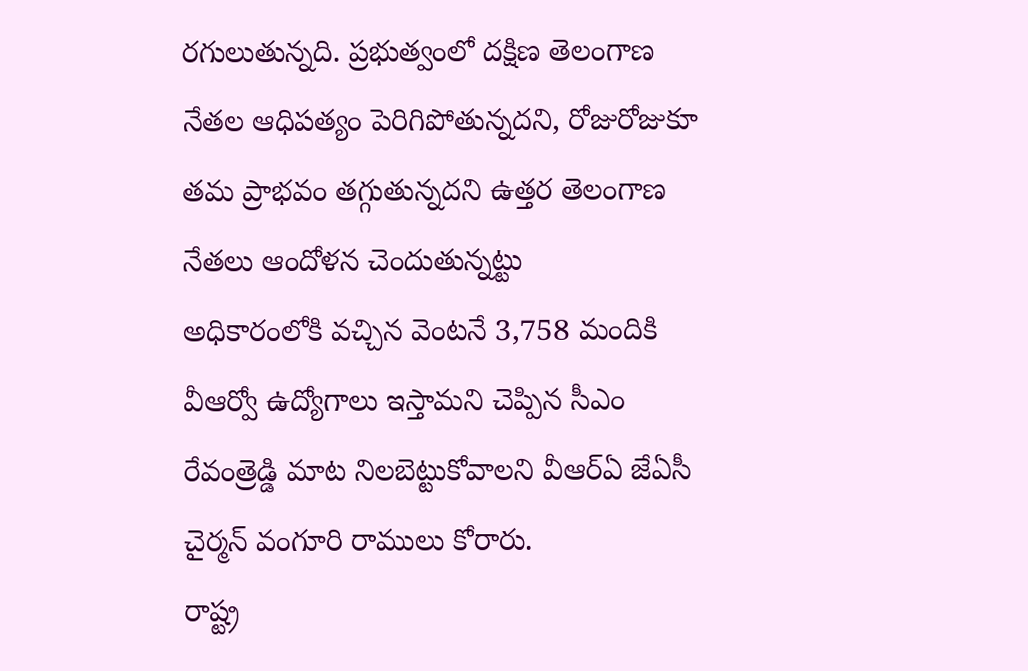రగులుతున్నది. ప్రభుత్వంలో దక్షిణ తెలంగాణ నేతల ఆధిపత్యం పెరిగిపోతున్నదని, రోజురోజుకూ తమ ప్రాభవం తగ్గుతున్నదని ఉత్తర తెలంగాణ నేతలు ఆందోళన చెందుతున్నట్టు
అధికారంలోకి వచ్చిన వెంటనే 3,758 మందికి వీఆర్వో ఉద్యోగాలు ఇస్తామని చెప్పిన సీఎం రేవంత్రెడ్డి మాట నిలబెట్టుకోవాలని వీఆర్ఏ జేఏసీ చైర్మన్ వంగూరి రాములు కోరారు.
రాష్ట్ర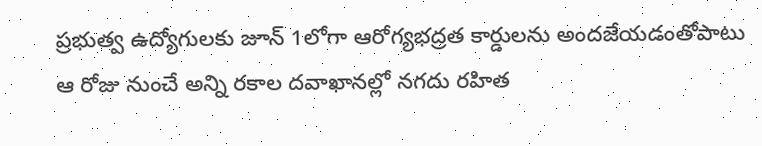ప్రభుత్వ ఉద్యోగులకు జూన్ 1లోగా ఆరోగ్యభద్రత కార్డులను అందజేయడంతోపాటు ఆ రోజు నుంచే అన్ని రకాల దవాఖానల్లో నగదు రహిత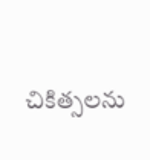చికిత్సలను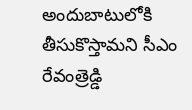అందుబాటులోకి తీసుకొస్తామని సీఎం రేవంత్రెడ్డి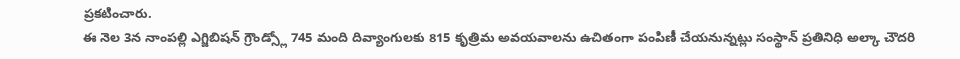ప్రకటించారు.
ఈ నెల 3న నాంపల్లి ఎగ్జిబిషన్ గ్రౌండ్స్లో 745 మంది దివ్యాంగులకు 815 కృత్రిమ అవయవాలను ఉచితంగా పంపిణీ చేయనున్నట్లు సంస్థాన్ ప్రతినిధి అల్కా చౌదరి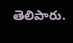తెలిపారు.